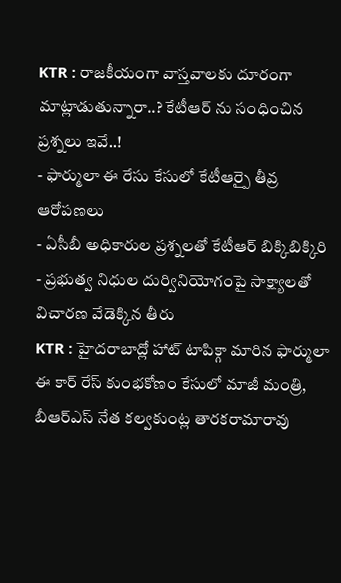KTR : రాజకీయంగా వాస్తవాలకు దూరంగా మాట్లాడుతున్నారా..? కేటీఆర్ ను సంధించిన ప్రశ్నలు ఇవే..!
- ఫార్ములా ఈ రేసు కేసులో కేటీఆర్పై తీవ్ర ఆరోపణలు
- ఏసీబీ అధికారుల ప్రశ్నలతో కేటీఆర్ బిక్కిబిక్కిరి
- ప్రభుత్వ నిధుల దుర్వినియోగంపై సాక్ష్యాలతో విచారణ వేడెక్కిన తీరు
KTR : హైదరాబాద్లో హాట్ టాపిక్గా మారిన ఫార్ములా ఈ కార్ రేస్ కుంభకోణం కేసులో మాజీ మంత్రి, బీఆర్ఎస్ నేత కల్వకుంట్ల తారకరామారావు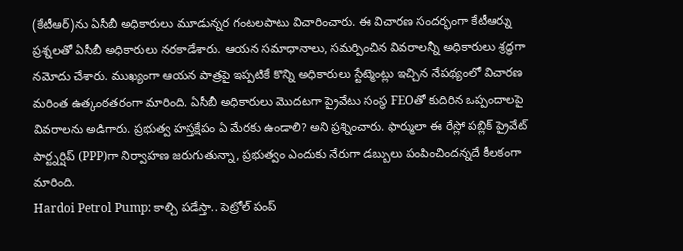(కేటీఆర్)ను ఏసీబీ అధికారులు మూడున్నర గంటలపాటు విచారించారు. ఈ విచారణ సందర్భంగా కేటీఆర్ను ప్రశ్నలతో ఏసీబీ అధికారులు నరకాడేశారు. ఆయన సమాధానాలు, సమర్పించిన వివరాలన్నీ అధికారులు శ్రద్ధగా నమోదు చేశారు. ముఖ్యంగా ఆయన పాత్రపై ఇప్పటికే కొన్ని అధికారులు స్టేట్మెంట్లు ఇచ్చిన నేపథ్యంలో విచారణ మరింత ఉత్కంఠతరంగా మారింది. ఏసీబీ అధికారులు మొదటగా ప్రైవేటు సంస్థ FEOతో కుదిరిన ఒప్పందాలపై వివరాలను అడిగారు. ప్రభుత్వ హస్తక్షేపం ఏ మేరకు ఉండాలి? అని ప్రశ్నించారు. ఫార్ములా ఈ రేస్లో పబ్లిక్ ప్రైవేట్ పార్ట్నర్షిప్ (PPP)గా నిర్వాహణ జరుగుతున్నా, ప్రభుత్వం ఎందుకు నేరుగా డబ్బులు పంపించిందన్నదే కీలకంగా మారింది.
Hardoi Petrol Pump: కాల్చి పడేస్తా.. పెట్రోల్ పంప్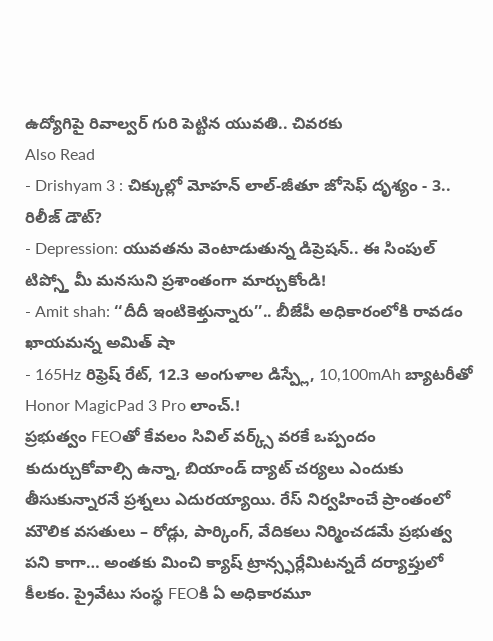ఉద్యోగిపై రివాల్వర్ గురి పెట్టిన యువతి.. చివరకు
Also Read
- Drishyam 3 : చిక్కుల్లో మోహన్ లాల్-జీతూ జోసెఫ్ దృశ్యం - 3.. రిలీజ్ డౌట్?
- Depression: యువతను వెంటాడుతున్న డిప్రెషన్.. ఈ సింపుల్ టిప్స్తో మీ మనసుని ప్రశాంతంగా మార్చుకోండి!
- Amit shah: ‘‘దీదీ ఇంటికెళ్తున్నారు’’.. బీజేపీ అధికారంలోకి రావడం ఖాయమన్న అమిత్ షా
- 165Hz రిఫ్రెష్ రేట్, 12.3 అంగుళాల డిస్ప్లే, 10,100mAh బ్యాటరీతో Honor MagicPad 3 Pro లాంచ్.!
ప్రభుత్వం FEOతో కేవలం సివిల్ వర్క్స్ వరకే ఒప్పందం కుదుర్చుకోవాల్సి ఉన్నా, బియాండ్ ద్యాట్ చర్యలు ఎందుకు తీసుకున్నారనే ప్రశ్నలు ఎదురయ్యాయి. రేస్ నిర్వహించే ప్రాంతంలో మౌలిక వసతులు – రోడ్లు, పార్కింగ్, వేదికలు నిర్మించడమే ప్రభుత్వ పని కాగా… అంతకు మించి క్యాష్ ట్రాన్స్ఫర్లేమిటన్నదే దర్యాప్తులో కీలకం. ప్రైవేటు సంస్థ FEOకి ఏ అధికారమూ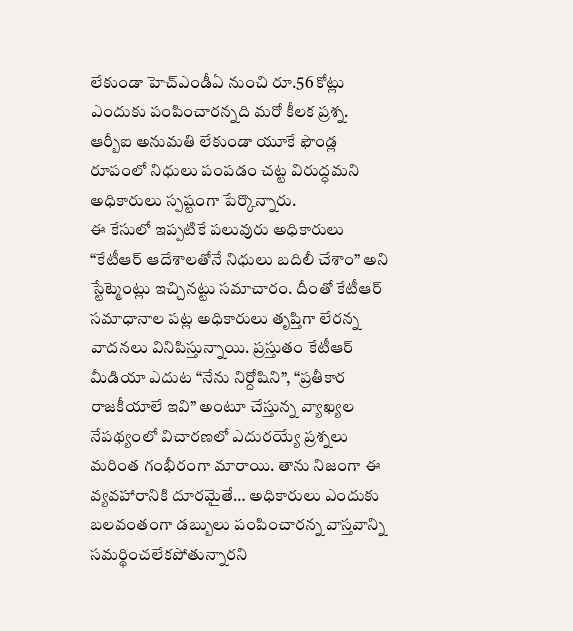లేకుండా హెచ్ఎండీఏ నుంచి రూ.56 కోట్లు ఎందుకు పంపించారన్నది మరో కీలక ప్రశ్న. ఆర్బీఐ అనుమతి లేకుండా యూకే ఫౌండ్ల రూపంలో నిధులు పంపడం చట్ట విరుద్ధమని అధికారులు స్పష్టంగా పేర్కొన్నారు.
ఈ కేసులో ఇప్పటికే పలువురు అధికారులు “కేటీఆర్ ఆదేశాలతోనే నిధులు బదిలీ చేశాం” అని స్టేట్మెంట్లు ఇచ్చినట్టు సమాచారం. దీంతో కేటీఆర్ సమాధానాల పట్ల అధికారులు తృప్తిగా లేరన్న వాదనలు వినిపిస్తున్నాయి. ప్రస్తుతం కేటీఆర్ మీడియా ఎదుట “నేను నిర్దోషిని”, “ప్రతీకార రాజకీయాలే ఇవి” అంటూ చేస్తున్న వ్యాఖ్యల నేపథ్యంలో విచారణలో ఎదురయ్యే ప్రశ్నలు మరింత గంభీరంగా మారాయి. తాను నిజంగా ఈ వ్యవహారానికి దూరమైతే… అధికారులు ఎందుకు బలవంతంగా డబ్బులు పంపించారన్న వాస్తవాన్ని సమర్థించలేకపోతున్నారని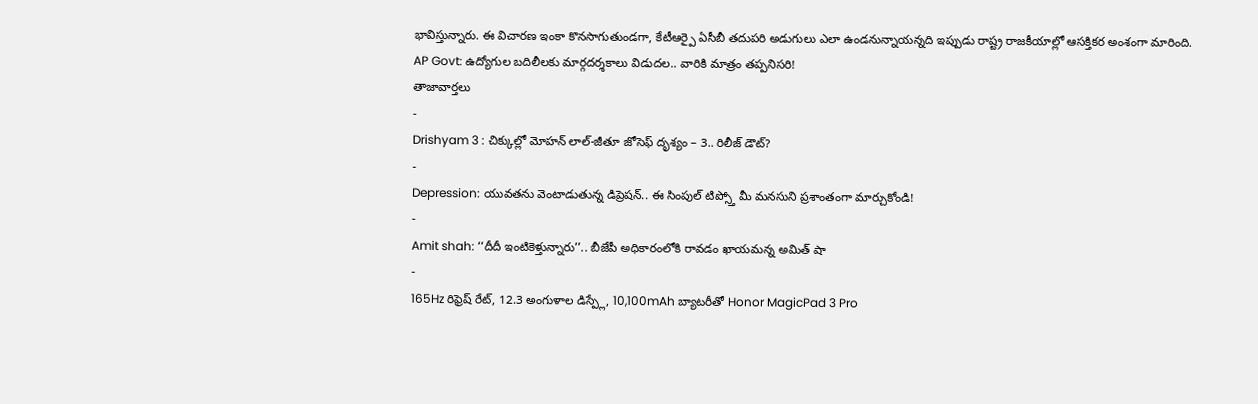భావిస్తున్నారు. ఈ విచారణ ఇంకా కొనసాగుతుండగా, కేటీఆర్పై ఏసీబీ తదుపరి అడుగులు ఎలా ఉండనున్నాయన్నది ఇప్పుడు రాష్ట్ర రాజకీయాల్లో ఆసక్తికర అంశంగా మారింది.
AP Govt: ఉద్యోగుల బదిలీలకు మార్గదర్శకాలు విడుదల.. వారికి మాత్రం తప్పనిసరి!
తాజావార్తలు
-
Drishyam 3 : చిక్కుల్లో మోహన్ లాల్-జీతూ జోసెఫ్ దృశ్యం – 3.. రిలీజ్ డౌట్?
-
Depression: యువతను వెంటాడుతున్న డిప్రెషన్.. ఈ సింపుల్ టిప్స్తో మీ మనసుని ప్రశాంతంగా మార్చుకోండి!
-
Amit shah: ‘‘దీదీ ఇంటికెళ్తున్నారు’’.. బీజేపీ అధికారంలోకి రావడం ఖాయమన్న అమిత్ షా
-
165Hz రిఫ్రెష్ రేట్, 12.3 అంగుళాల డిస్ప్లే, 10,100mAh బ్యాటరీతో Honor MagicPad 3 Pro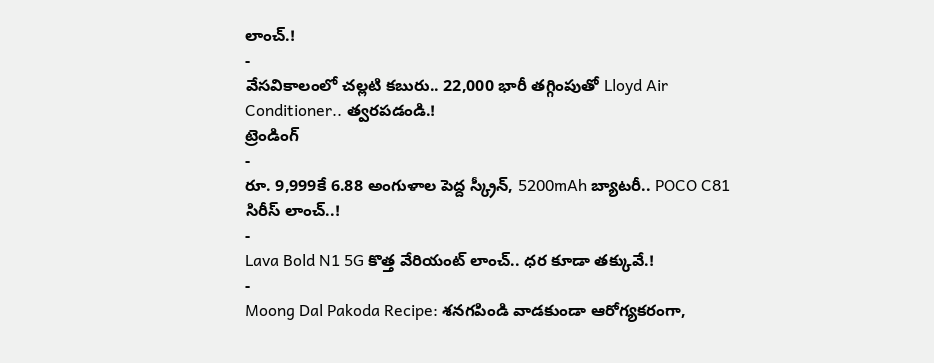లాంచ్.!
-
వేసవికాలంలో చల్లటి కబురు.. 22,000 భారీ తగ్గింపుతో Lloyd Air Conditioner.. త్వరపడండి.!
ట్రెండింగ్
-
రూ. 9,999కే 6.88 అంగుళాల పెద్ద స్క్రీన్, 5200mAh బ్యాటరీ.. POCO C81 సిరీస్ లాంచ్..!
-
Lava Bold N1 5G కొత్త వేరియంట్ లాంచ్.. ధర కూడా తక్కువే.!
-
Moong Dal Pakoda Recipe: శనగపిండి వాడకుండా ఆరోగ్యకరంగా,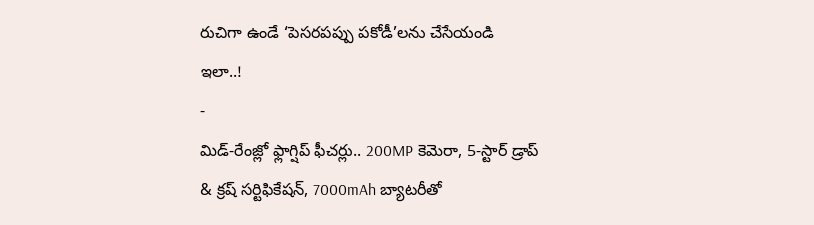రుచిగా ఉండే ‘పెసరపప్పు పకోడీ’లను చేసేయండి ఇలా..!
-
మిడ్-రేంజ్లో ఫ్లాగ్షిప్ ఫీచర్లు.. 200MP కెమెరా, 5-స్టార్ డ్రాప్ & క్రష్ సర్టిఫికేషన్, 7000mAh బ్యాటరీతో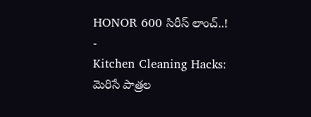HONOR 600 సిరీస్ లాంచ్..!
-
Kitchen Cleaning Hacks: మెరిసే పాత్రల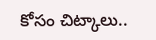కోసం చిట్కాలు..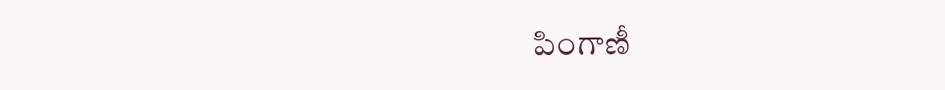పింగాణీ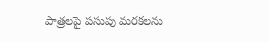పాత్రలపై పసుపు మరకలను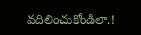వదిలించుకోండిలా.!